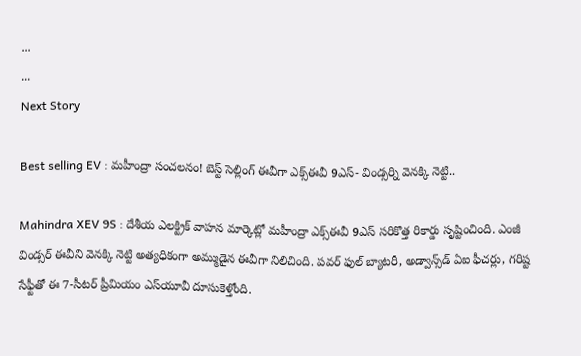...
...
Next Story

Best selling EV : మహీంద్రా సంచలనం! బెస్ట్ సెల్లింగ్ ఈవీగా ఎక్స్ఈవీ 9ఎస్- విండ్సర్ని వెనక్కి నెట్టి..

Mahindra XEV 9S : దేశీయ ఎలక్ట్రిక్ వాహన మార్కెట్లో మహీంద్రా ఎక్స్ఈవీ 9ఎస్ సరికొత్త రికార్డు సృష్టించింది. ఎంజీ విండ్సర్ ఈవీని వెనక్కి నెట్టి అత్యధికంగా అమ్ముడైన ఈవీగా నిలిచింది. పవర్ ఫుల్ బ్యాటరీ, అడ్వాన్స్‌డ్ ఏఐ ఫీచర్లు, గరిష్ట సేఫ్టీతో ఈ 7-సీటర్ ప్రీమియం ఎస్‌యూవీ దూసుకెళ్తోంది.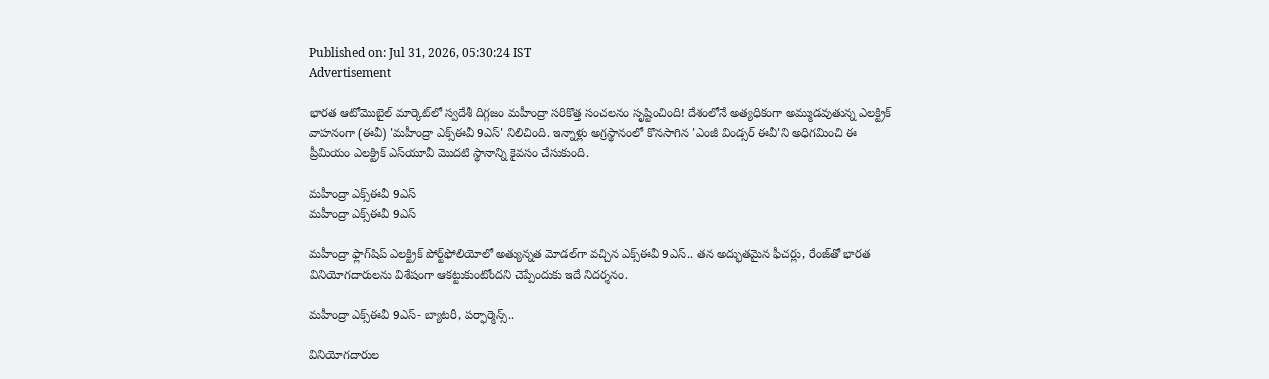Published on: Jul 31, 2026, 05:30:24 IST
Advertisement

భారత ఆటోమొబైల్ మార్కెట్‌లో స్వదేశీ దిగ్గజం మహీంద్రా సరికొత్త సంచలనం సృష్టించింది! దేశంలోనే అత్యధికంగా అమ్ముడవుతున్న ఎలక్ట్రిక్ వాహనంగా (ఈవీ) 'మహీంద్రా ఎక్స్ఈవీ 9ఎస్' నిలిచింది. ఇన్నాళ్లు అగ్రస్థానంలో కొనసాగిన 'ఎంజీ విండ్సర్ ఈవీ'ని అధిగమించి ఈ ప్రీమియం ఎలక్ట్రిక్ ఎస్‌యూవీ మొదటి స్థానాన్ని కైవసం చేసుకుంది.

మహీంద్రా ఎక్స్ఈవీ 9ఎస్
మహీంద్రా ఎక్స్ఈవీ 9ఎస్

మహీంద్రా ఫ్లాగ్‌షిప్ ఎలక్ట్రిక్ పోర్ట్‌ఫోలియోలో అత్యున్నత మోడల్‌గా వచ్చిన ఎక్స్ఈవీ 9ఎస్.. తన అద్భుతమైన ఫీచర్లు, రేంజ్‌తో భారత వినియోగదారులను విశేషంగా ఆకట్టుకుంటోందని చెప్పేందుకు ఇదే నిదర్శనం.

మహీంద్రా ఎక్స్ఈవీ 9ఎస్- బ్యాటరీ, పర్ఫార్మెన్స్..

వినియోగదారుల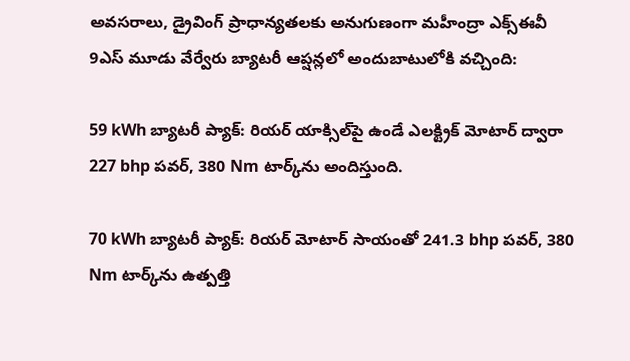అవసరాలు, డ్రైవింగ్ ప్రాధాన్యతలకు అనుగుణంగా మహీంద్రా ఎక్స్ఈవీ 9ఎస్ మూడు వేర్వేరు బ్యాటరీ ఆప్షన్లలో అందుబాటులోకి వచ్చింది:

59 kWh బ్యాటరీ ప్యాక్: రియర్ యాక్సిల్‌పై ఉండే ఎలక్ట్రిక్ మోటార్ ద్వారా 227 bhp పవర్, 380 Nm టార్క్‌ను అందిస్తుంది.

70 kWh బ్యాటరీ ప్యాక్: రియర్ మోటార్ సాయంతో 241.3 bhp పవర్, 380 Nm టార్క్‌ను ఉత్పత్తి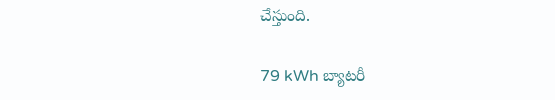చేస్తుంది.

79 kWh బ్యాటరీ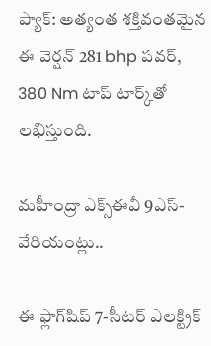ప్యాక్: అత్యంత శక్తివంతమైన ఈ వెర్షన్ 281 bhp పవర్, 380 Nm టాప్ టార్క్‌తో లభిస్తుంది.

మహీంద్రా ఎక్స్ఈవీ 9ఎస్- వేరియంట్లు..

ఈ ఫ్లాగ్‌షిప్ 7-సీటర్ ఎలక్ట్రిక్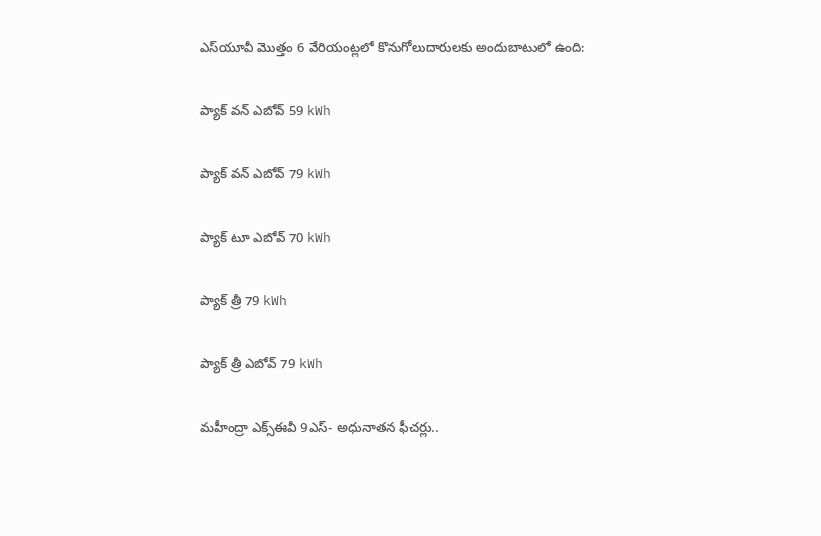ఎస్‌యూవీ మొత్తం 6 వేరియంట్లలో కొనుగోలుదారులకు అందుబాటులో ఉంది:

ప్యాక్ వన్ ఎబోవ్ 59 kWh

ప్యాక్ వన్ ఎబోవ్ 79 kWh

ప్యాక్ టూ ఎబోవ్ 70 kWh

ప్యాక్ త్రీ 79 kWh

ప్యాక్ త్రీ ఎబోవ్ 79 kWh

మహీంద్రా ఎక్స్ఈవీ 9ఎస్- అధునాతన ఫీచర్లు..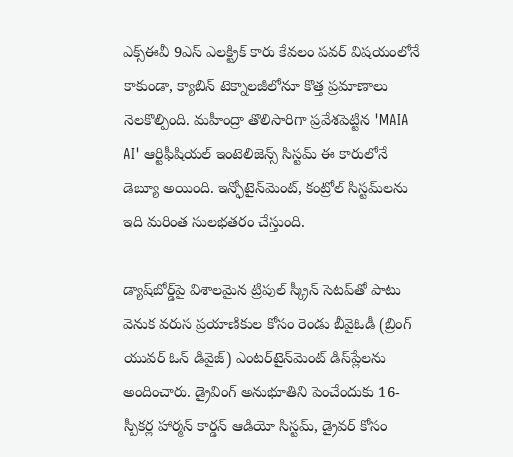ఎక్స్ఈవీ 9ఎస్ ఎలక్ట్రిక్ కారు కేవలం పవర్ విషయంలోనే కాకుండా, క్యాబిన్ టెక్నాలజీలోనూ కొత్త ప్రమాణాలు నెలకొల్పింది. మహీంద్రా తొలిసారిగా ప్రవేశపెట్టిన 'MAIA AI' ఆర్టిఫీషియల్ ఇంటెలిజెన్స్ సిస్టమ్ ఈ కారులోనే డెబ్యూ అయింది. ఇన్ఫోటైన్‌మెంట్, కంట్రోల్ సిస్టమ్‌లను ఇది మరింత సులభతరం చేస్తుంది.

డ్యాష్‌బోర్డ్‌పై విశాలమైన ట్రిపుల్ స్క్రీన్ సెటప్‌తో పాటు వెనుక వరుస ప్రయాణికుల కోసం రెండు బీవైఓడీ (బ్రింగ్ యువర్ ఓన్ డివైజ్) ఎంటర్‌టైన్‌మెంట్ డిస్‌ప్లేలను అందించారు. డ్రైవింగ్ అనుభూతిని పెంచేందుకు 16-స్పీకర్ల హార్మన్ కార్డన్ ఆడియో సిస్టమ్, డ్రైవర్ కోసం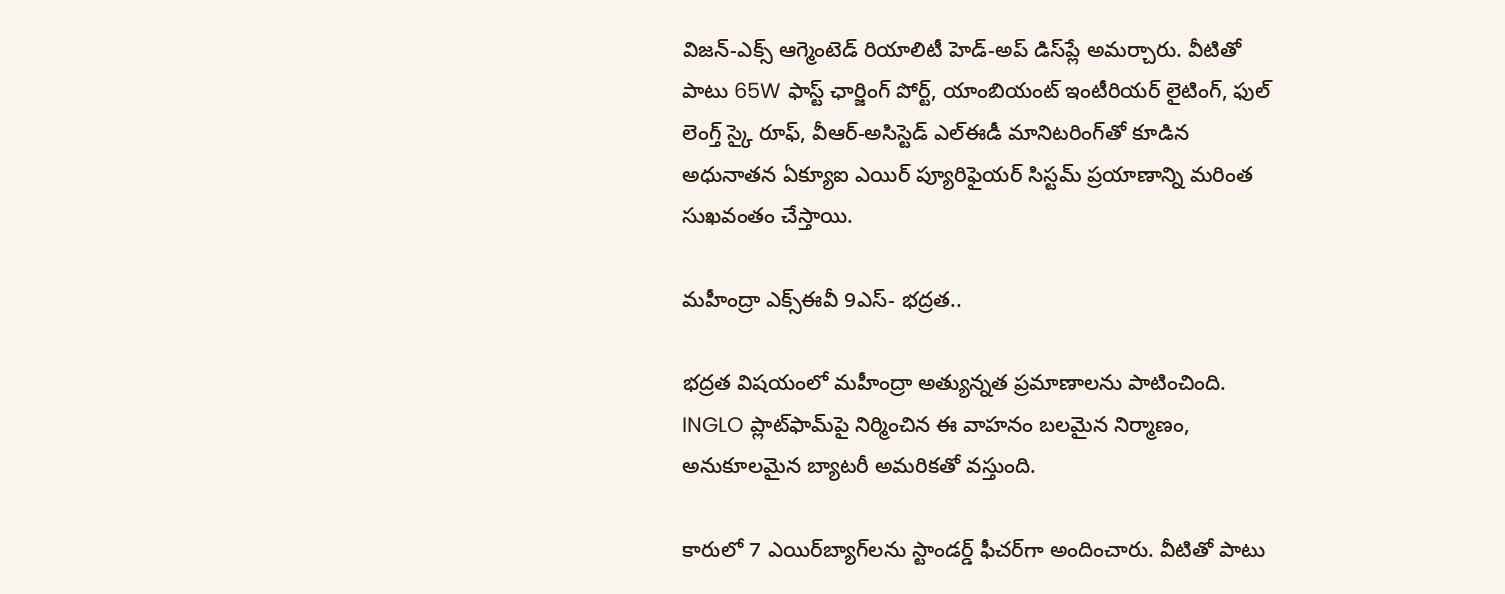విజన్-ఎక్స్ ఆగ్మెంటెడ్ రియాలిటీ హెడ్-అప్ డిస్‌ప్లే అమర్చారు. వీటితో పాటు 65W ఫాస్ట్ ఛార్జింగ్ పోర్ట్, యాంబియంట్ ఇంటీరియర్ లైటింగ్, ఫుల్ లెంగ్త్ స్కై రూఫ్, వీఆర్-అసిస్టెడ్ ఎల్ఈడీ మానిటరింగ్‌తో కూడిన అధునాతన ఏక్యూఐ ఎయిర్ ప్యూరిఫైయర్ సిస్టమ్ ప్రయాణాన్ని మరింత సుఖవంతం చేస్తాయి.

మహీంద్రా ఎక్స్ఈవీ 9ఎస్- భద్రత..

భద్రత విషయంలో మహీంద్రా అత్యున్నత ప్రమాణాలను పాటించింది. INGLO ప్లాట్‌ఫామ్‌పై నిర్మించిన ఈ వాహనం బలమైన నిర్మాణం, అనుకూలమైన బ్యాటరీ అమరికతో వస్తుంది.

కారులో 7 ఎయిర్‌బ్యాగ్‌లను స్టాండర్డ్ ఫీచర్‌గా అందించారు. వీటితో పాటు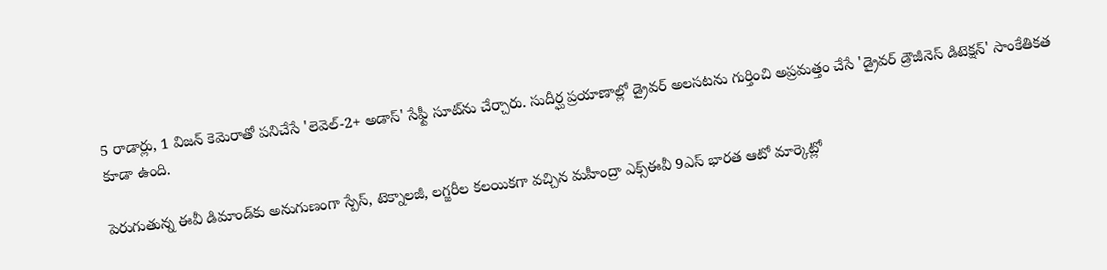5 రాడార్లు, 1 విజన్ కెమెరాతో పనిచేసే 'లెవెల్-2+ అడాస్' సేఫ్టీ సూట్‌ను చేర్చారు. సుదీర్ఘ ప్రయాణాల్లో డ్రైవర్ అలసటను గుర్తించి అప్రమత్తం చేసే 'డ్రైవర్ డ్రౌజీనెస్ డిటెక్షన్' సాంకేతికత కూడా ఉంది.

పెరుగుతున్న ఈవీ డిమాండ్‌కు అనుగుణంగా స్పేస్, టెక్నాలజీ, లగ్జరీల కలయికగా వచ్చిన మహీంద్రా ఎక్స్ఈవీ 9ఎస్ భారత ఆటో మార్కెట్లో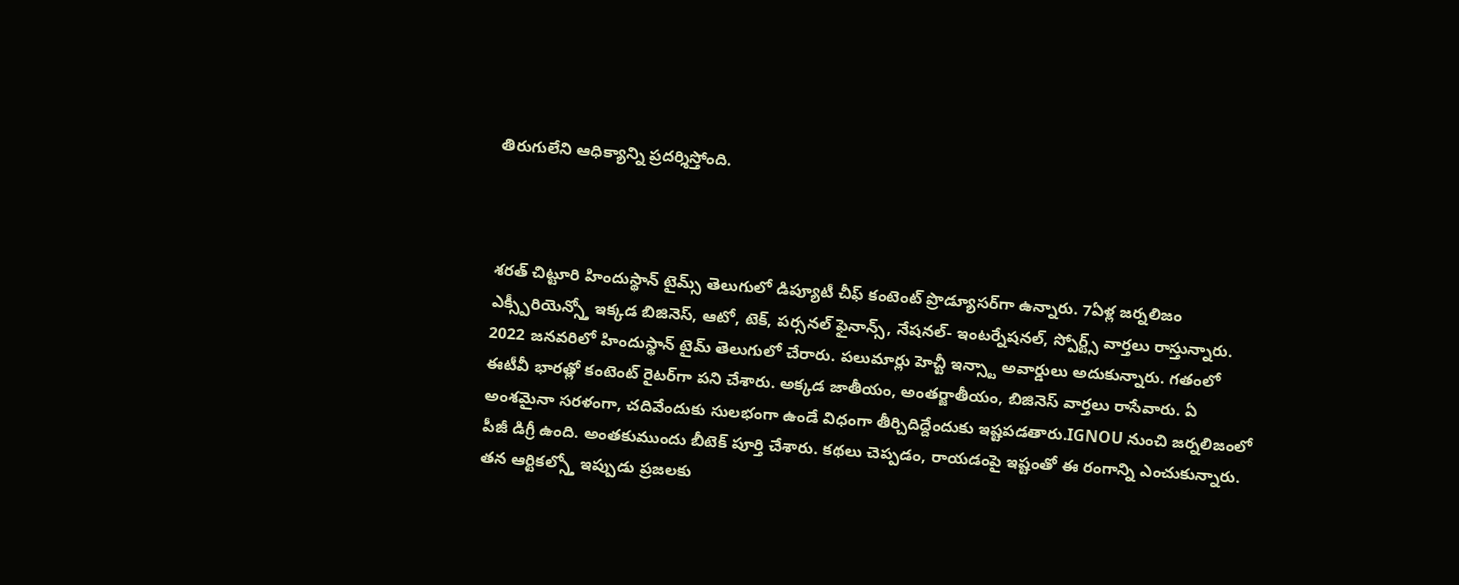తిరుగులేని ఆధిక్యాన్ని ప్రదర్శిస్తోంది.



శరత్ చిట్టూరి హిందుస్థాన్ టైమ్స్ తెలుగులో డిప్యూటీ చీఫ్ కంటెంట్ ప్రొడ్యూసర్‌గా ఉన్నారు. 7ఏళ్ల జర్నలిజం ఎక్స్పీరియెన్స్తో ఇక్కడ బిజినెస్, ఆటో, టెక్, పర్సనల్ ఫైనాన్స్, నేషనల్- ఇంటర్నేషనల్, స్పోర్ట్స్ వార్తలు రాస్తున్నారు. 2022 జనవరిలో హిందుస్థాన్ టైమ్ తెలుగులో చేరారు. పలుమార్లు హెచ్టీ ఇన్స్టా అవార్డులు అదుకున్నారు. గతంలో ఈటీవీ భారత్లో కంటెంట్ రైటర్‌గా పని చేశారు. అక్కడ జాతీయం, అంతర్జాతీయం, బిజినెస్ వార్తలు రాసేవారు. ఏ అంశమైనా సరళంగా, చదివేందుకు సులభంగా ఉండే విధంగా తీర్చిదిద్దేందుకు ఇష్టపడతారు.IGNOU నుంచి జర్నలిజంలో పీజీ డిగ్రీ ఉంది. అంతకుముందు బీటెక్ పూర్తి చేశారు. కథలు చెప్పడం, రాయడంపై ఇష్టంతో ఈ రంగాన్ని ఎంచుకున్నారు. తన ఆర్టికల్స్తో ఇప్పుడు ప్రజలకు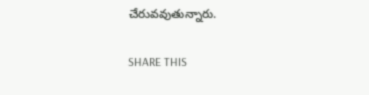చేరువవుతున్నారు.

SHARE THIS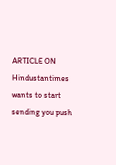ARTICLE ON
Hindustantimes wants to start sending you push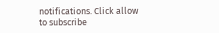notifications. Click allow to subscribe